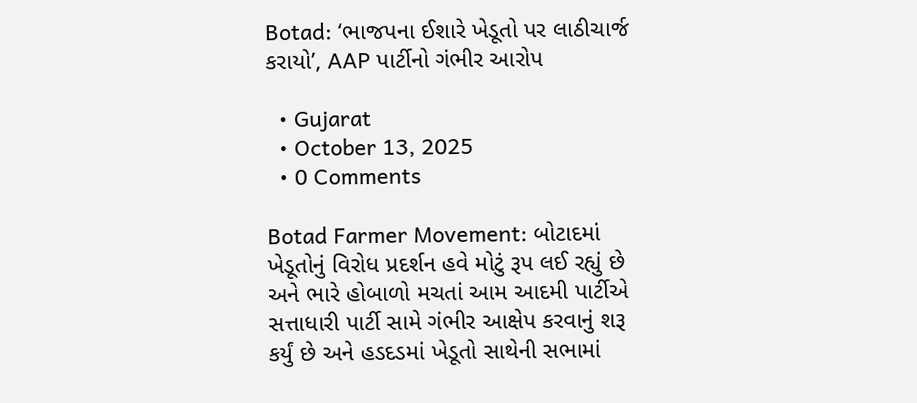Botad: ‘ભાજપના ઈશારે ખેડૂતો પર લાઠીચાર્જ કરાયો’, AAP પાર્ટીનો ગંભીર આરોપ

  • Gujarat
  • October 13, 2025
  • 0 Comments

Botad Farmer Movement: બોટાદમાં ખેડૂતોનું વિરોધ પ્રદર્શન હવે મોટું રૂપ લઈ રહ્યું છે અને ભારે હોબાળો મચતાં આમ આદમી પાર્ટીએ સત્તાધારી પાર્ટી સામે ગંભીર આક્ષેપ કરવાનું શરૂ કર્યું છે અને હડદડમાં ખેડૂતો સાથેની સભામાં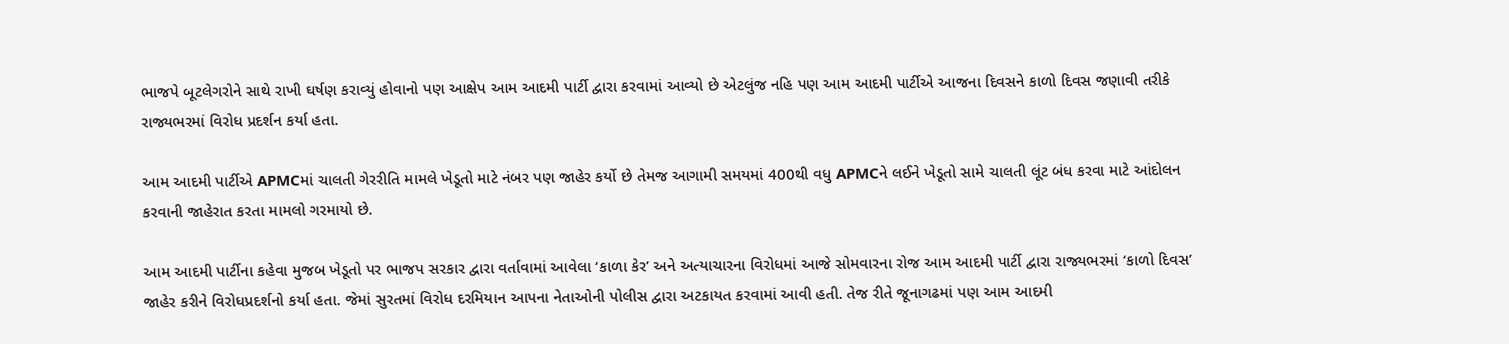ભાજપે બૂટલેગરોને સાથે રાખી ઘર્ષણ કરાવ્યું હોવાનો પણ આક્ષેપ આમ આદમી પાર્ટી દ્વારા કરવામાં આવ્યો છે એટલુંજ નહિ પણ આમ આદમી પાર્ટીએ આજના દિવસને કાળો દિવસ જણાવી તરીકે રાજ્યભરમાં વિરોધ પ્રદર્શન કર્યા હતા.

આમ આદમી પાર્ટીએ APMCમાં ચાલતી ગેરરીતિ મામલે ખેડૂતો માટે નંબર પણ જાહેર કર્યો છે તેમજ આગામી સમયમાં 400થી વધુ APMCને લઈને ખેડૂતો સામે ચાલતી લૂંટ બંધ કરવા માટે આંદોલન કરવાની જાહેરાત કરતા મામલો ગરમાયો છે.

આમ આદમી પાર્ટીના કહેવા મુજબ ખેડૂતો પર ભાજપ સરકાર દ્વારા વર્તાવામાં આવેલા ‘કાળા કેર’ અને અત્યાચારના વિરોધમાં આજે સોમવારના રોજ આમ આદમી પાર્ટી દ્વારા રાજ્યભરમાં ‘કાળો દિવસ’ જાહેર કરીને વિરોધપ્રદર્શનો કર્યા હતા. જેમાં સુરતમાં વિરોધ દરમિયાન આપના નેતાઓની પોલીસ દ્વારા અટકાયત કરવામાં આવી હતી. તેજ રીતે જૂનાગઢમાં પણ આમ આદમી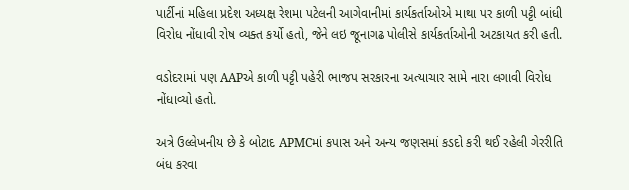પાર્ટીનાં મહિલા પ્રદેશ અધ્યક્ષ રેશમા પટેલની આગેવાનીમાં કાર્યકર્તાઓએ માથા પર કાળી પટ્ટી બાંધી વિરોધ નોંધાવી રોષ વ્યક્ત કર્યો હતો, જેને લઇ જૂનાગઢ પોલીસે કાર્યકર્તાઓની અટકાયત કરી હતી.

વડોદરામાં પણ AAPએ કાળી પટ્ટી પહેરી ભાજપ સરકારના અત્યાચાર સામે નારા લગાવી વિરોધ નોંધાવ્યો હતો.

અત્રે ઉલ્લેખનીય છે કે બોટાદ APMCમાં કપાસ અને અન્ય જણસમાં કડદો કરી થઈ રહેલી ગેરરીતિ બંધ કરવા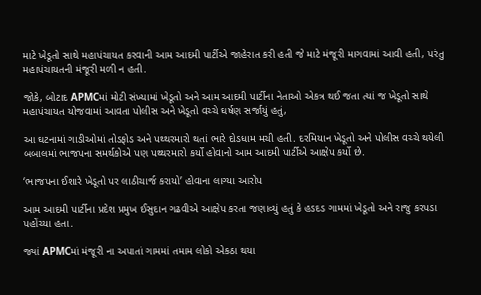માટે ખેડૂતો સાથે મહાપંચાયત કરવાની આમ આદમી પાર્ટીએ જાહેરાત કરી હતી જે માટે મંજૂરી માગવામાં આવી હતી, પરંતુ મહાપંચાયતની મંજૂરી મળી ન હતી.

જોકે, બોટાદ APMCમાં મોટી સંખ્યામાં ખેડૂતો અને આમ આદમી પાર્ટીના નેતાઓ એકત્ર થઈ જતા ત્યાં જ ખેડૂતો સાથે મહાપંચાયત યોજવામાં આવતા પોલીસ અને ખેડૂતો વચ્ચે ઘર્ષણ સર્જાયું હતું,

આ ઘટનામાં ગાડીઓમાં તોડફોડ અને પથ્થરમારો થતાં ભારે દોડધામ મચી હતી. દરમિયાન ખેડૂતો અને પોલીસ વચ્ચે થયેલી બબાલમાં ભાજપના સમર્થકોએ પણ પથ્થરમારો કર્યો હોવાનો આમ આદમી પાર્ટીએ આક્ષેપ કર્યો છે.

‘ભાજપના ઈશારે ખેડૂતો પર લાઠીચાર્જ કરાયો’ હોવાના લાગ્યા આરોપ

આમ આદમી પાર્ટીના પ્રદેશ પ્રમુખ ઈસુદાન ગઢવીએ આક્ષેપ કરતા જણાવ્યું હતું કે હડદડ ગામમાં ખેડૂતો અને રાજુ કરપડા પહોંચ્યા હતા.

જ્યાં APMCમાં મંજૂરી ના અપાતાં ગામમાં તમામ લોકો એકઠા થયા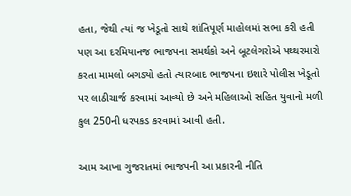હતા, જેથી ત્યાં જ ખેડૂતો સાથે શાંતિપૂર્ણ માહોલમાં સભા કરી હતી પણ આ દરમિયાનજ ભાજપના સમર્થકો અને બૂટલેગરોએ પથ્થરમારો કરતા મામલો બગડ્યો હતો ત્યારબાદ ભાજપના ઇશારે પોલીસ ખેડૂતો પર લાઠીચાર્જ કરવામાં આવ્યો છે અને મહિલાઓ સહિત યુવાનો મળી કુલ 250ની ધરપકડ કરવામાં આવી હતી.

આમ આખા ગુજરાતમાં ભાજપની આ પ્રકારની નીતિ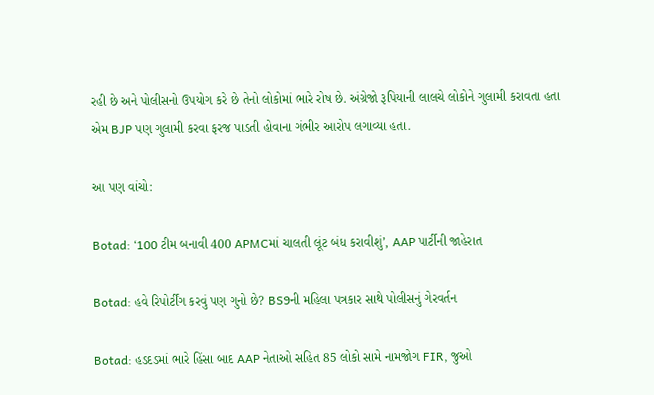રહી છે અને પોલીસનો ઉપયોગ કરે છે તેનો લોકોમાં ભારે રોષ છે. અંગ્રેજો રૂપિયાની લાલચે લોકોને ગુલામી કરાવતા હતા એમ BJP પણ ગુલામી કરવા ફરજ પાડતી હોવાના ગંભીર આરોપ લગાવ્યા હતા.

આ પણ વાંચો:

Botad: ‘100 ટીમ બનાવી 400 APMCમાં ચાલતી લૂંટ બંધ કરાવીશું’, AAP પાર્ટીની જાહેરાત

Botad: હવે રિપોર્ટીંગ કરવું પણ ગુનો છે? BS9ની મહિલા પત્રકાર સાથે પોલીસનું ગેરવર્તન

Botad: હડદડમાં ભારે હિંસા બાદ AAP નેતાઓ સહિત 85 લોકો સામે નામજોગ FIR, જુઓ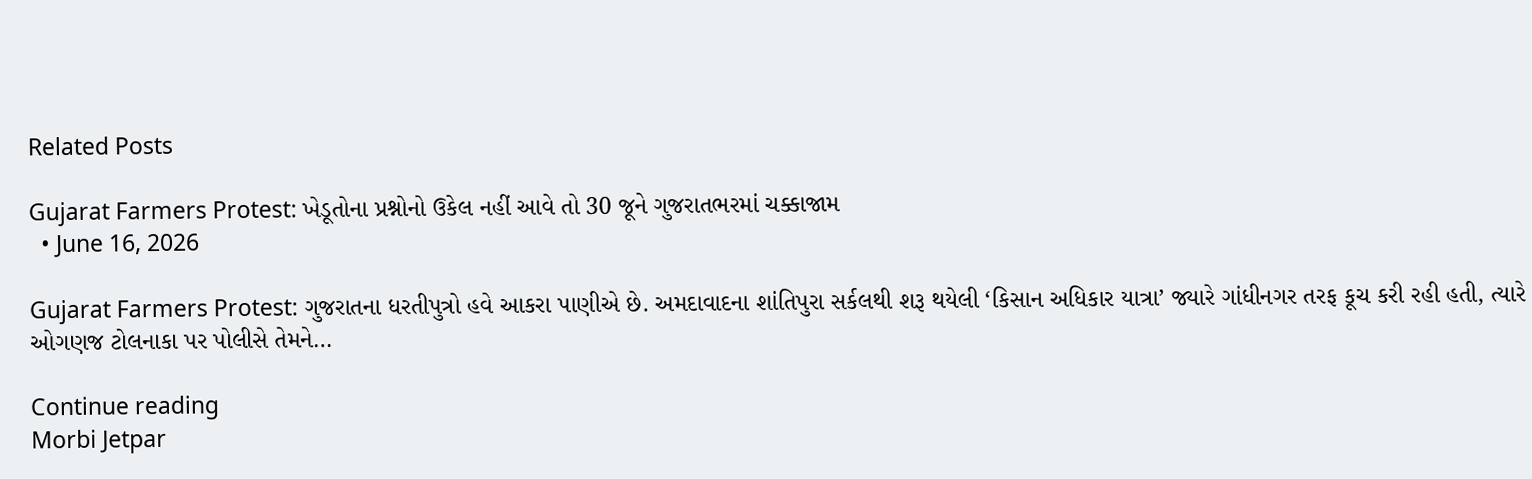Related Posts

Gujarat Farmers Protest: ખેડૂતોના પ્રશ્નોનો ઉકેલ નહીં આવે તો 30 જૂને ગુજરાતભરમાં ચક્કાજામ
  • June 16, 2026

Gujarat Farmers Protest: ગુજરાતના ધરતીપુત્રો હવે આકરા પાણીએ છે. અમદાવાદના શાંતિપુરા સર્કલથી શરૂ થયેલી ‘કિસાન અધિકાર યાત્રા’ જ્યારે ગાંધીનગર તરફ કૂચ કરી રહી હતી, ત્યારે ઓગણજ ટોલનાકા પર પોલીસે તેમને…

Continue reading
Morbi Jetpar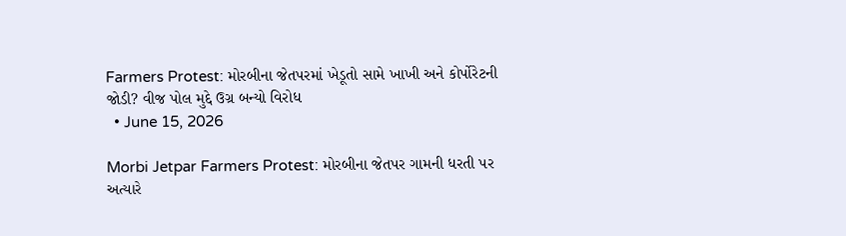Farmers Protest: મોરબીના જેતપરમાં ખેડૂતો સામે ખાખી અને કોર્પોરેટની જોડી? વીજ પોલ મુદ્દે ઉગ્ર બન્યો વિરોધ
  • June 15, 2026

Morbi Jetpar Farmers Protest: મોરબીના જેતપર ગામની ધરતી પર અત્યારે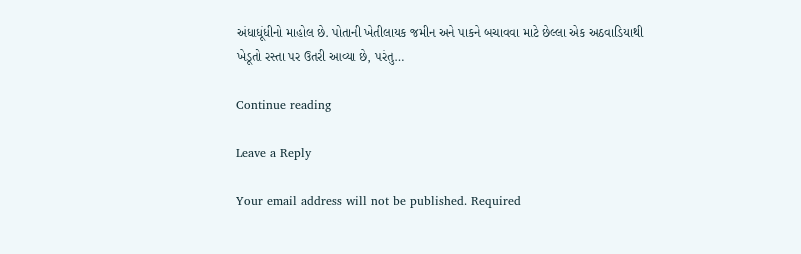અંધાધૂંધીનો માહોલ છે. પોતાની ખેતીલાયક જમીન અને પાકને બચાવવા માટે છેલ્લા એક અઠવાડિયાથી ખેડૂતો રસ્તા પર ઉતરી આવ્યા છે, પરંતુ…

Continue reading

Leave a Reply

Your email address will not be published. Required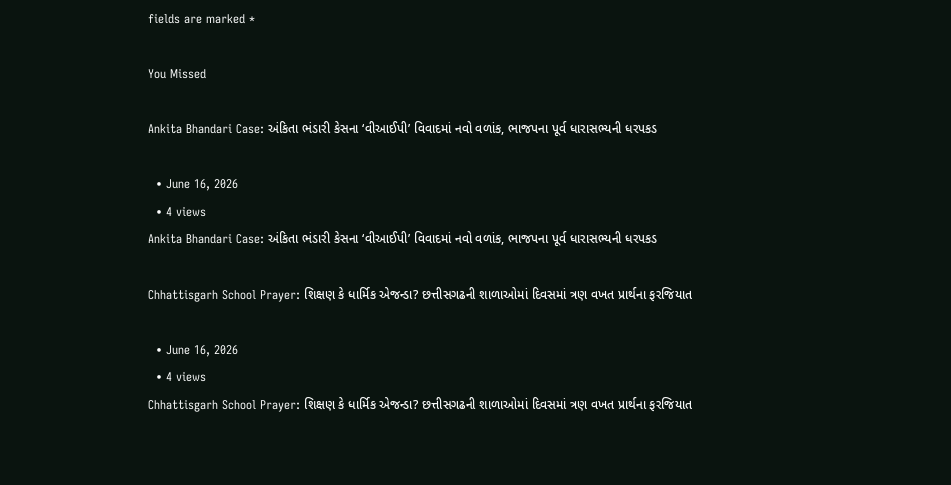fields are marked *

You Missed

Ankita Bhandari Case: અંકિતા ભંડારી કેસના ‘વીઆઈપી’ વિવાદમાં નવો વળાંક, ભાજપના પૂર્વ ધારાસભ્યની ધરપકડ

  • June 16, 2026
  • 4 views
Ankita Bhandari Case: અંકિતા ભંડારી કેસના ‘વીઆઈપી’ વિવાદમાં નવો વળાંક, ભાજપના પૂર્વ ધારાસભ્યની ધરપકડ

Chhattisgarh School Prayer: શિક્ષણ કે ધાર્મિક એજન્ડા? છત્તીસગઢની શાળાઓમાં દિવસમાં ત્રણ વખત પ્રાર્થના ફરજિયાત

  • June 16, 2026
  • 4 views
Chhattisgarh School Prayer: શિક્ષણ કે ધાર્મિક એજન્ડા? છત્તીસગઢની શાળાઓમાં દિવસમાં ત્રણ વખત પ્રાર્થના ફરજિયાત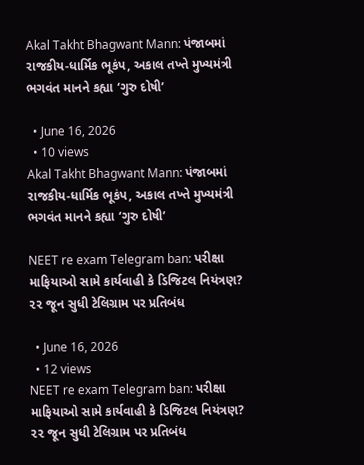Akal Takht Bhagwant Mann: પંજાબમાં રાજકીય-ધાર્મિક ભૂકંપ, અકાલ તખ્તે મુખ્યમંત્રી ભગવંત માનને કહ્યા ‘ગુરુ દોષી’

  • June 16, 2026
  • 10 views
Akal Takht Bhagwant Mann: પંજાબમાં રાજકીય-ધાર્મિક ભૂકંપ, અકાલ તખ્તે મુખ્યમંત્રી ભગવંત માનને કહ્યા ‘ગુરુ દોષી’

NEET re exam Telegram ban: પરીક્ષા માફિયાઓ સામે કાર્યવાહી કે ડિજિટલ નિયંત્રણ? ૨૨ જૂન સુધી ટેલિગ્રામ પર પ્રતિબંધ

  • June 16, 2026
  • 12 views
NEET re exam Telegram ban: પરીક્ષા માફિયાઓ સામે કાર્યવાહી કે ડિજિટલ નિયંત્રણ? ૨૨ જૂન સુધી ટેલિગ્રામ પર પ્રતિબંધ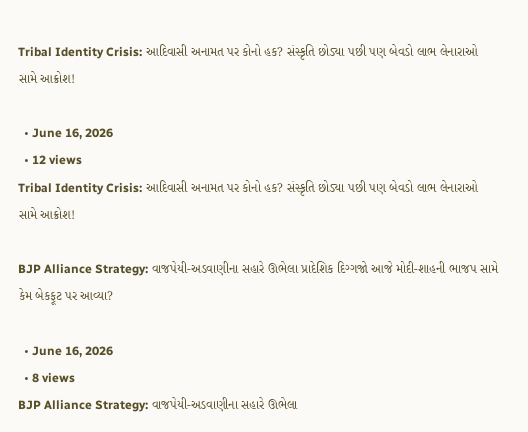Tribal Identity Crisis: આદિવાસી અનામત પર કોનો હક? સંસ્કૃતિ છોડ્યા પછી પણ બેવડો લાભ લેનારાઓ સામે આક્રોશ!

  • June 16, 2026
  • 12 views
Tribal Identity Crisis: આદિવાસી અનામત પર કોનો હક? સંસ્કૃતિ છોડ્યા પછી પણ બેવડો લાભ લેનારાઓ સામે આક્રોશ!

BJP Alliance Strategy: વાજપેયી-અડવાણીના સહારે ઊભેલા પ્રાદેશિક દિગ્ગજો આજે મોદી-શાહની ભાજપ સામે કેમ બેકફૂટ પર આવ્યા?

  • June 16, 2026
  • 8 views
BJP Alliance Strategy: વાજપેયી-અડવાણીના સહારે ઊભેલા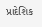પ્રાદેશિક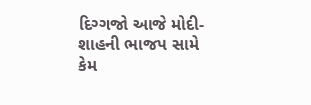દિગ્ગજો આજે મોદી-શાહની ભાજપ સામે કેમ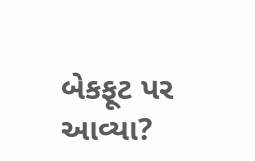બેકફૂટ પર આવ્યા?